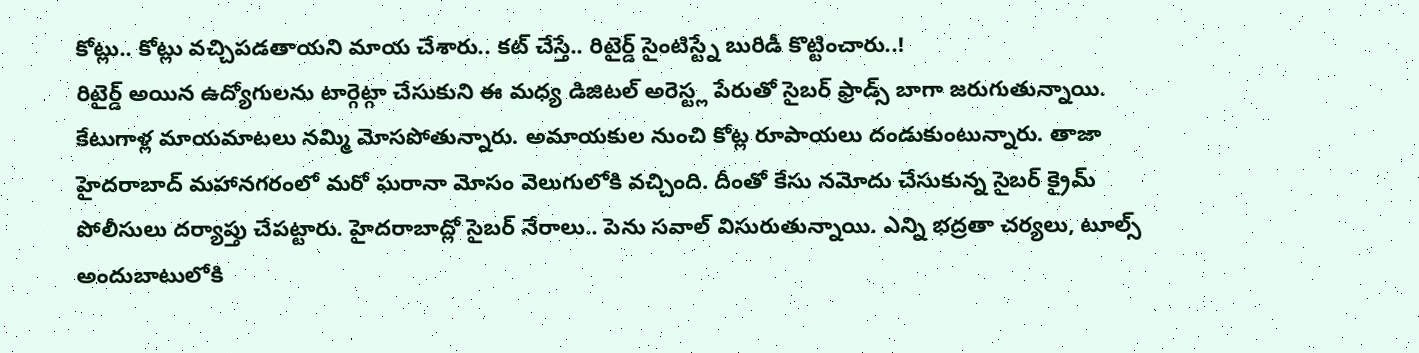కోట్లు.. కోట్లు వచ్చిపడతాయని మాయ చేశారు.. కట్ చేస్తే.. రిటైర్డ్ సైంటిస్ట్నే బురిడీ కొట్టించారు..!
రిటైర్డ్ అయిన ఉద్యోగులను టార్గెట్గా చేసుకుని ఈ మధ్య డిజిటల్ అరెస్ట్ల పేరుతో సైబర్ ఫ్రాడ్స్ బాగా జరుగుతున్నాయి. కేటుగాళ్ల మాయమాటలు నమ్మి మోసపోతున్నారు. అమాయకుల నుంచి కోట్ల రూపాయలు దండుకుంటున్నారు. తాజా హైదరాబాద్ మహానగరంలో మరో ఘరానా మోసం వెలుగులోకి వచ్చింది. దీంతో కేసు నమోదు చేసుకున్న సైబర్ క్రైమ్ పోలీసులు దర్యాప్తు చేపట్టారు. హైదరాబాద్లో సైబర్ నేరాలు.. పెను సవాల్ విసురుతున్నాయి. ఎన్ని భద్రతా చర్యలు, టూల్స్ అందుబాటులోకి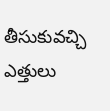తీసుకువచ్చి ఎత్తులు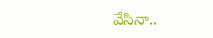వేసినా..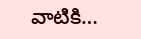వాటికి…